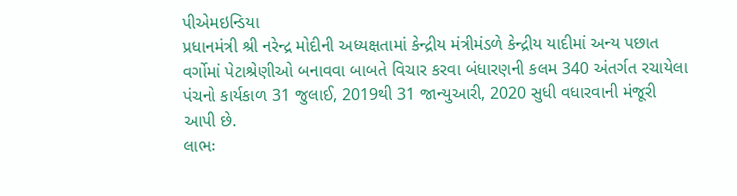પીએમઇન્ડિયા
પ્રધાનમંત્રી શ્રી નરેન્દ્ર મોદીની અધ્યક્ષતામાં કેન્દ્રીય મંત્રીમંડળે કેન્દ્રીય યાદીમાં અન્ય પછાત વર્ગોમાં પેટાશ્રેણીઓ બનાવવા બાબતે વિચાર કરવા બંધારણની કલમ 340 અંતર્ગત રચાયેલા પંચનો કાર્યકાળ 31 જુલાઈ, 2019થી 31 જાન્યુઆરી, 2020 સુધી વધારવાની મંજૂરી આપી છે.
લાભઃ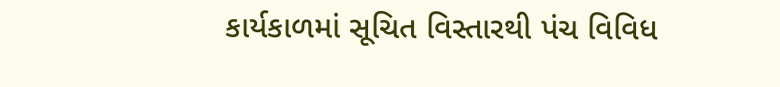કાર્યકાળમાં સૂચિત વિસ્તારથી પંચ વિવિધ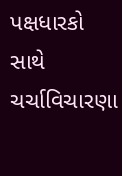પક્ષધારકો સાથે ચર્ચાવિચારણા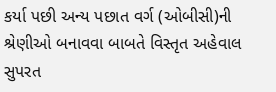કર્યા પછી અન્ય પછાત વર્ગ (ઓબીસી)ની શ્રેણીઓ બનાવવા બાબતે વિસ્તૃત અહેવાલ સુપરત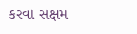કરવા સક્ષમ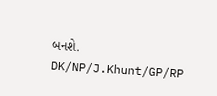બનશે.
DK/NP/J.Khunt/GP/RP